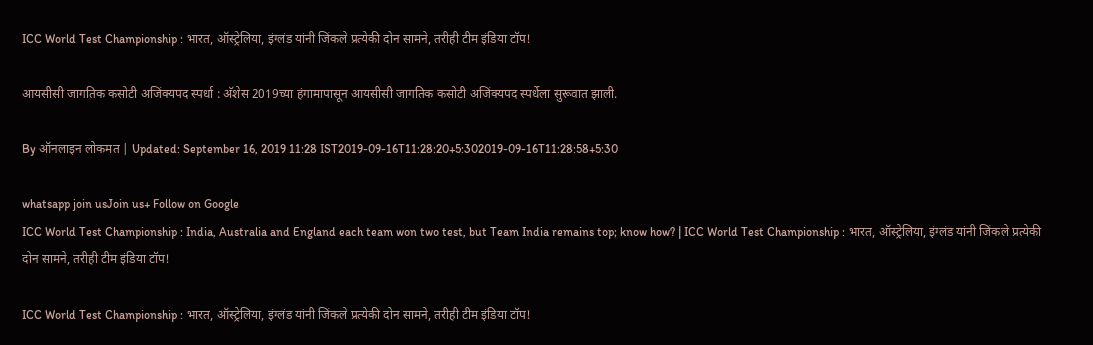ICC World Test Championship : भारत, ऑस्ट्रेलिया, इंग्लंड यांनी जिंकले प्रत्येकी दोन सामने, तरीही टीम इंडिया टॉप!

आयसीसी जागतिक कसोटी अजिंक्यपद स्पर्धा : अ‍ॅशेस 2019च्या हंगामापासून आयसीसी जागतिक कसोटी अजिंक्यपद स्पर्धेला सुरूवात झाली.

By ऑनलाइन लोकमत | Updated: September 16, 2019 11:28 IST2019-09-16T11:28:20+5:302019-09-16T11:28:58+5:30

whatsapp join usJoin us+ Follow on Google
ICC World Test Championship : India, Australia and England each team won two test, but Team India remains top; know how? | ICC World Test Championship : भारत, ऑस्ट्रेलिया, इंग्लंड यांनी जिंकले प्रत्येकी दोन सामने, तरीही टीम इंडिया टॉप!

ICC World Test Championship : भारत, ऑस्ट्रेलिया, इंग्लंड यांनी जिंकले प्रत्येकी दोन सामने, तरीही टीम इंडिया टॉप!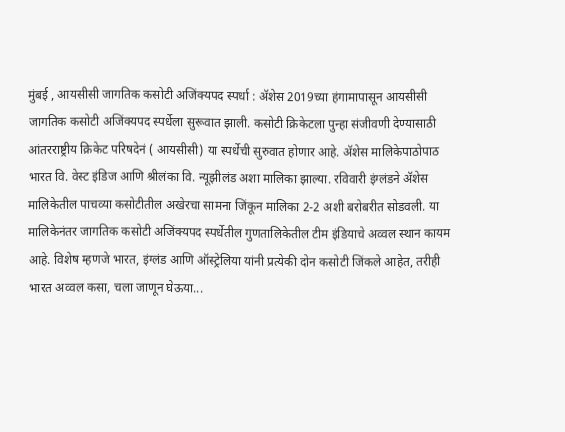मुंबई , आयसीसी जागतिक कसोटी अजिंक्यपद स्पर्धा : अ‍ॅशेस 2019च्या हंगामापासून आयसीसी जागतिक कसोटी अजिंक्यपद स्पर्धेला सुरूवात झाली. कसोटी क्रिकेटला पुन्हा संजीवणी देण्यासाठी आंतरराष्ट्रीय क्रिकेट परिषदेनं ( आयसीसी) या स्पर्धेची सुरुवात होणार आहे. अ‍ॅशेस मालिकेपाठोपाठ भारत वि. वेस्ट इंडिज आणि श्रीलंका वि. न्यूझीलंड अशा मालिका झाल्या. रविवारी इंग्लंडने अ‍ॅशेस मालिकेतील पाचव्या कसोटीतील अखेरचा सामना जिंकून मालिका 2-2 अशी बरोबरीत सोडवली. या मालिकेनंतर जागतिक कसोटी अजिंक्यपद स्पर्धेतील गुणतालिकेतील टीम इंडियाचे अव्वल स्थान कायम आहे. विशेष म्हणजे भारत, इंग्लंड आणि ऑस्ट्रेलिया यांनी प्रत्येकी दोन कसोटी जिंकले आहेत, तरीही भारत अव्वल कसा, चला जाणून घेऊया...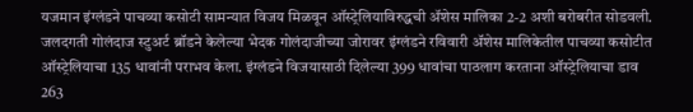यजमान इंग्लंडने पाचव्या कसोटी सामन्यात विजय मिळवून ऑस्ट्रेलियाविरुद्धची अ‍ॅशेस मालिका 2-2 अशी बरोबरीत सोडवली.  जलदगती गोलंदाज स्टुअर्ट ब्रॉडने केलेल्या भेदक गोलंदाजीच्या जोरावर इंग्लंडने रविवारी अ‍ॅशेस मालिकेतील पाचव्या कसोटीत ऑस्ट्रेलियाचा 135 धावांनी पराभव केला. इंग्लंडने विजयासाठी दिलेल्या 399 धावांचा पाठलाग करताना ऑस्ट्रेलियाचा डाव 263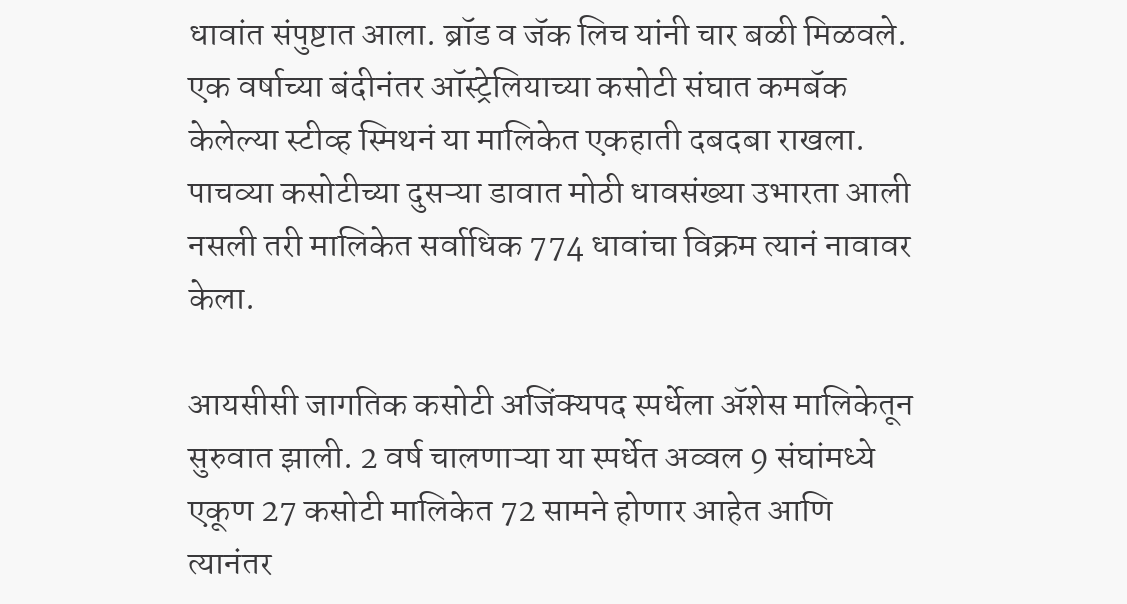धावांत संपुष्टात आला. ब्रॉड व जॅक लिच यांनी चार बळी मिळवले. एक वर्षाच्या बंदीनंतर ऑस्ट्रेलियाच्या कसोटी संघात कमबॅक केलेल्या स्टीव्ह स्मिथनं या मालिकेत एकहाती दबदबा राखला. पाचव्या कसोटीच्या दुसऱ्या डावात मोठी धावसंख्या उभारता आली नसली तरी मालिकेत सर्वाधिक 774 धावांचा विक्रम त्यानं नावावर केला.

आयसीसी जागतिक कसोटी अजिंक्यपद स्पर्धेला ॲशेस मालिकेतून सुरुवात झाली. 2 वर्ष चालणाऱ्या या स्पर्धेत अव्वल 9 संघांमध्ये एकूण 27 कसोटी मालिकेत 72 सामने होणार आहेत आणि त्यानंतर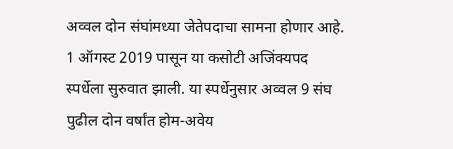अव्वल दोन संघांमध्या जेतेपदाचा सामना होणार आहे. 1 ऑगस्ट 2019 पासून या कसोटी अजिंक्यपद स्पर्धेला सुरुवात झाली. या स्पर्धेनुसार अव्वल 9 संघ पुढील दोन वर्षांत होम-अवेय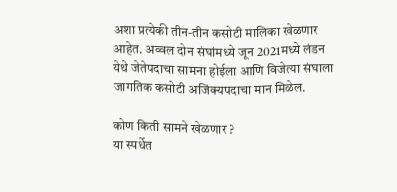अशा प्रत्येकी तीन-तीन कसोटी मालिका खेळणार आहेत. अव्वल दोन संघांमध्ये जून 2021मध्ये लंडन येथे जेतेपदाचा सामना होईला आणि विजेत्या संघाला जागतिक कसोटी अजिंक्यपदाचा मान मिळेल.

कोण किती सामने खेळणार ?
या स्पर्धेत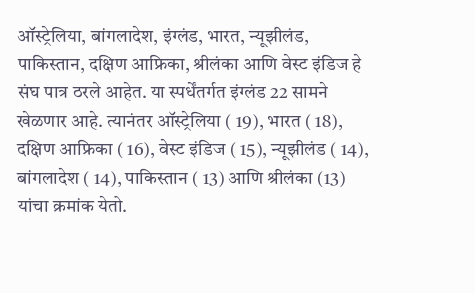ऑस्ट्रेलिया, बांगलादेश, इंग्लंड, भारत, न्यूझीलंड, पाकिस्तान, दक्षिण आफ्रिका, श्रीलंका आणि वेस्ट इंडिज हे संघ पात्र ठरले आहेत. या स्पर्धेंतर्गत इंग्लंड 22 सामने खेळणार आहे. त्यानंतर ऑस्ट्रेलिया ( 19), भारत ( 18), दक्षिण आफ्रिका ( 16), वेस्ट इंडिज ( 15), न्यूझीलंड ( 14), बांगलादेश ( 14), पाकिस्तान ( 13) आणि श्रीलंका (13) यांचा क्रमांक येतो.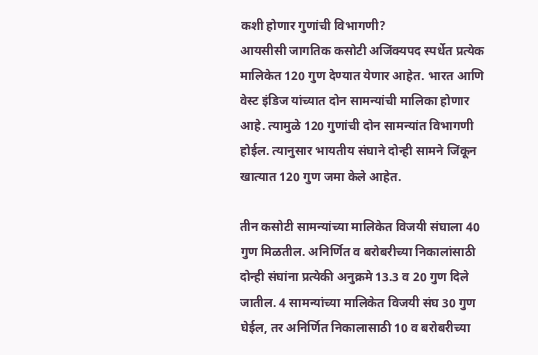कशी होणार गुणांची विभागणी?
आयसीसी जागतिक कसोटी अजिंक्यपद स्पर्धेत प्रत्येक मालिकेत 120 गुण देण्यात येणार आहेत. भारत आणि वेस्ट इंडिज यांच्यात दोन सामन्यांची मालिका होणार आहे. त्यामुळे 120 गुणांची दोन सामन्यांत विभागणी होईल. त्यानुसार भायतीय संघाने दोन्ही सामने जिंकून खात्यात 120 गुण जमा केले आहेत.

तीन कसोटी सामन्यांच्या मालिकेत विजयी संघाला 40 गुण मिळतील. अनिर्णित व बरोबरीच्या निकालांसाठी दोन्ही संघांना प्रत्येकी अनुक्रमे 13.3 व 20 गुण दिले जातील. 4 सामन्यांच्या मालिकेत विजयी संघ 30 गुण घेईल, तर अनिर्णित निकालासाठी 10 व बरोबरीच्या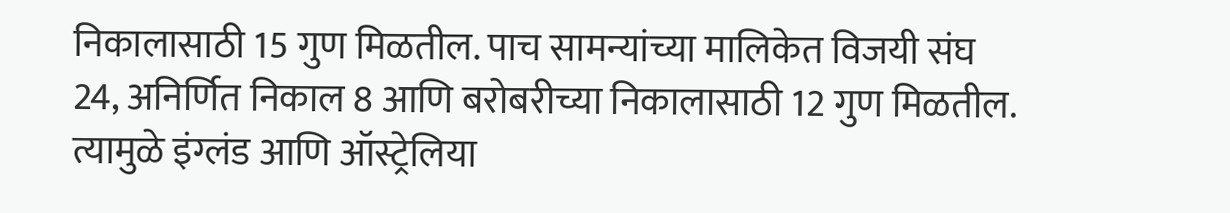निकालासाठी 15 गुण मिळतील. पाच सामन्यांच्या मालिकेत विजयी संघ 24, अनिर्णित निकाल 8 आणि बरोबरीच्या निकालासाठी 12 गुण मिळतील. त्यामुळे इंग्लंड आणि ऑस्ट्रेलिया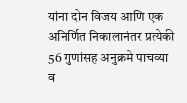यांना दोन विजय आणि एक अनिर्णित निकालानंतर प्रत्येकी 56 गुणांसह अनुक्रमे पाचव्या व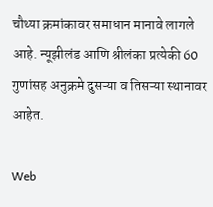चौथ्या क्रमांकावर समाधान मानावे लागले आहे. न्यूझीलंड आणि श्रीलंका प्रत्येकी 60 गुणांसह अनुक्रमे दुसऱ्या व तिसऱ्या स्थानावर आहेत.

Web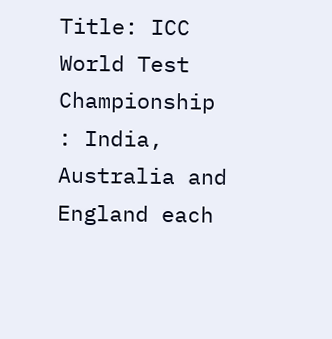Title: ICC World Test Championship : India, Australia and England each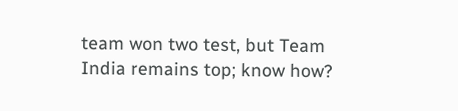team won two test, but Team India remains top; know how?